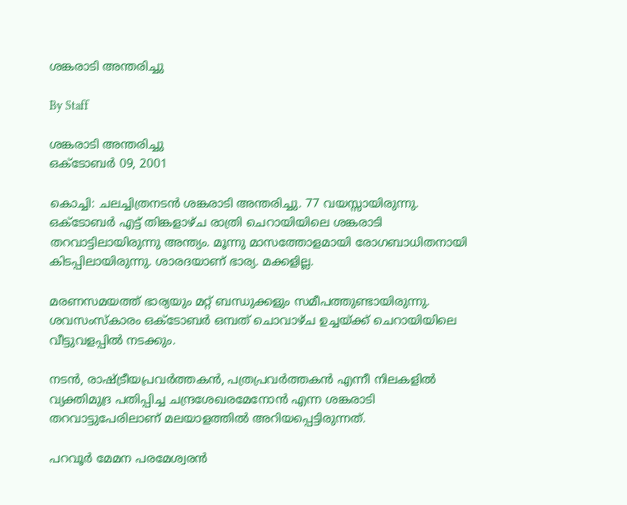ശങ്കരാടി അന്തരിച്ചു

By Staff

ശങ്കരാടി അന്തരിച്ചു
ഒക്ടോബര്‍ 09, 2001

കൊച്ചി: ചലച്ചിത്രനടന്‍ ശങ്കരാടി അന്തരിച്ചു. 77 വയസ്സായിരുന്നു. ഒക്ടോബര്‍ എട്ട് തിങ്കളാഴ്ച രാത്രി ചെറായിയിലെ ശങ്കരാടി തറവാട്ടിലായിരുന്നു അന്ത്യം. മൂന്നു മാസത്തോളമായി രോഗബാധിതനായി കിടപ്പിലായിരുന്നു. ശാരദയാണ് ഭാര്യ. മക്കളില്ല.

മരണസമയത്ത് ഭാര്യയും മറ്റ് ബന്ധുക്കളും സമീപത്തുണ്ടായിരുന്നു. ശവസംസ്കാരം ഒക്ടോബര്‍ ഒമ്പത് ചൊവാഴ്ച ഉച്ചയ്ക്ക് ചെറായിയിലെ വീട്ടുവളപ്പില്‍ നടക്കും.

നടന്‍, രാഷ്ട്രീയപ്രവര്‍ത്തകന്‍, പത്രപ്രവര്‍ത്തകന്‍ എന്നീ നിലകളില്‍ വ്യക്തിമുദ്ര പതിപ്പിച്ച ചന്ദ്രശേഖരമേനോന്‍ എന്ന ശങ്കരാടി തറവാട്ടുപേരിലാണ് മലയാളത്തില്‍ അറിയപ്പെട്ടിരുന്നത്.

പറവൂര്‍ മേമന പരമേശ്വരന്‍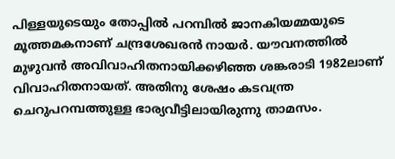പിള്ളയുടെയും തോപ്പില്‍ പറമ്പില്‍ ജാനകിയമ്മയുടെ മൂത്തമകനാണ് ചന്ദ്രശേഖരന്‍ നായര്‍. യൗവനത്തില്‍ മുഴുവന്‍ അവിവാഹിതനായിക്കഴിഞ്ഞ ശങ്കരാടി 1982ലാണ് വിവാഹിതനായത്. അതിനു ശേഷം കടവന്ത്ര ചെറുപറമ്പത്തുള്ള ഭാര്യവീട്ടിലായിരുന്നു താമസം.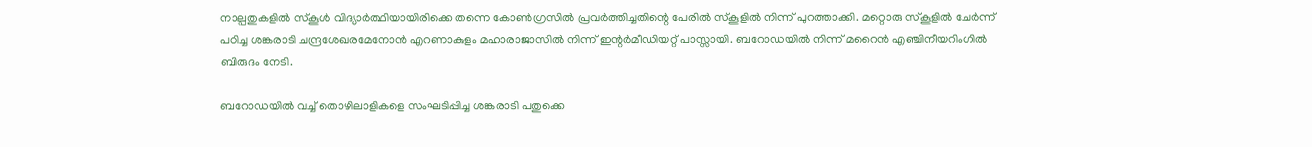നാല്പതുകളില്‍ സ്കൂള്‍ വിദ്യാര്‍ത്ഥിയായിരിക്കെ തന്നെ കോണ്‍ഗ്രസില്‍ പ്രവര്‍ത്തിച്ചതിന്റെ പേരില്‍ സ്കൂളില്‍ നിന്ന് പുറത്താക്കി. മറ്റൊരു സ്കൂളില്‍ ചേര്‍ന്ന് പഠിച്ച ശങ്കരാടി ചന്ദ്രശേഖരമേനോന്‍ എറണാകുളം മഹാരാജാസില്‍ നിന്ന് ഇന്റര്‍മീഡിയറ്റ് പാസ്സായി. ബറോഡയില്‍ നിന്ന് മറൈന്‍ എഞ്ചിനീയറിംഗില്‍ ബിരുദം നേടി.

ബറോഡയില്‍ വച്ച് തൊഴിലാളികളെ സംഘടിപ്പിച്ച ശങ്കരാടി പതുക്കെ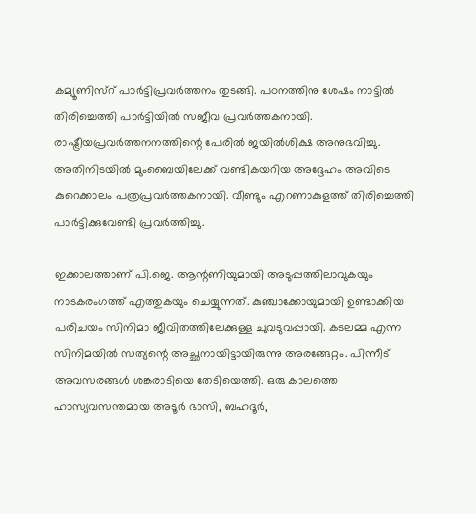കമ്യൂണിസ്റ് പാര്‍ട്ടിപ്രവര്‍ത്തനം തുടങ്ങി. പഠനത്തിനു ശേഷം നാട്ടില്‍ തിരിച്ചെത്തി പാര്‍ട്ടിയില്‍ സജീവ പ്രവര്‍ത്തകനായി. രാഷ്ട്രീയപ്രവര്‍ത്തനനത്തിന്റെ പേരില്‍ ജയില്‍ശിക്ഷ അനുഭവിച്ചു. അതിനിടയില്‍ മുംബൈയിലേക്ക് വണ്ടികയറിയ അദ്ദേഹം അവിടെ കുറെക്കാലം പത്രപ്രവര്‍ത്തകനായി. വീണ്ടും എറണാകുളത്ത് തിരിച്ചെത്തി പാര്‍ട്ടിക്കുവേണ്ടി പ്രവര്‍ത്തിച്ചു.

ഇക്കാലത്താണ് പി.ജെ. ആന്റണിയുമായി അടുപ്പത്തിലാവുകയും നാടകരംഗത്ത് എത്തുകയും ചെയ്യുന്നത്. കുഞ്ചാക്കോയുമായി ഉണ്ടാക്കിയ പരിചയം സിനിമാ ജീവിതത്തിലേക്കുള്ള ചുവടുവപ്പായി. കടലമ്മ എന്ന സിനിമയില്‍ സത്യന്റെ അച്ഛനായിട്ടായിരുന്നു അരങ്ങേറ്റം. പിന്നീട് അവസരങ്ങള്‍ ശങ്കരാടിയെ തേടിയെത്തി. ഒരു കാലത്തെ ഹാസ്യവസന്തമായ അടൂര്‍ ഭാസി, ബഹദൂര്‍,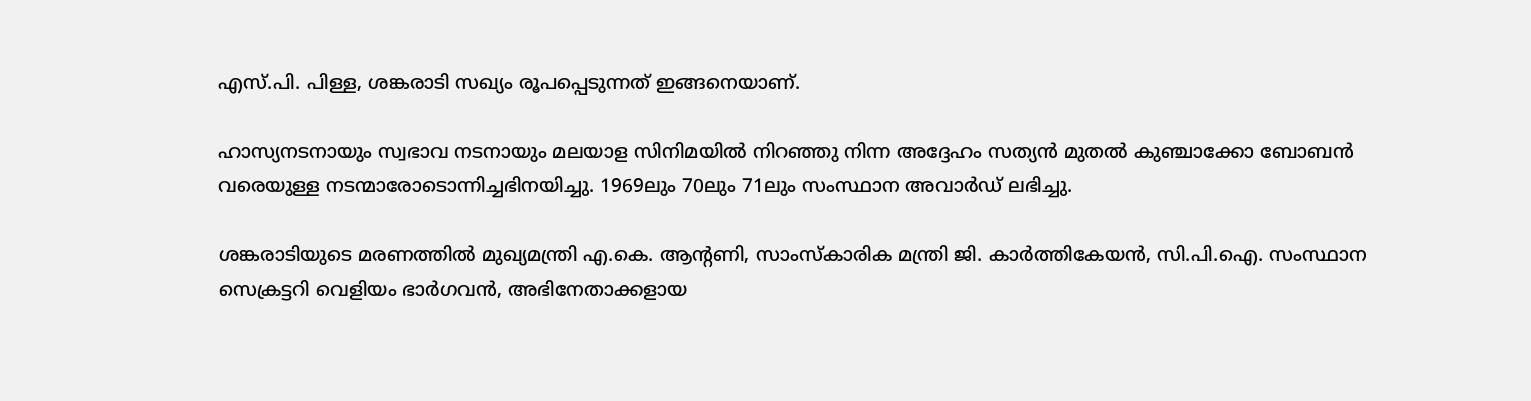എസ്.പി. പിള്ള, ശങ്കരാടി സഖ്യം രൂപപ്പെടുന്നത് ഇങ്ങനെയാണ്.

ഹാസ്യനടനായും സ്വഭാവ നടനായും മലയാള സിനിമയില്‍ നിറഞ്ഞു നിന്ന അദ്ദേഹം സത്യന്‍ മുതല്‍ കുഞ്ചാക്കോ ബോബന്‍ വരെയുള്ള നടന്മാരോടൊന്നിച്ചഭിനയിച്ചു. 1969ലും 70ലും 71ലും സംസ്ഥാന അവാര്‍ഡ് ലഭിച്ചു.

ശങ്കരാടിയുടെ മരണത്തില്‍ മുഖ്യമന്ത്രി എ.കെ. ആന്റണി, സാംസ്കാരിക മന്ത്രി ജി. കാര്‍ത്തികേയന്‍, സി.പി.ഐ. സംസ്ഥാന സെക്രട്ടറി വെളിയം ഭാര്‍ഗവന്‍, അഭിനേതാക്കളായ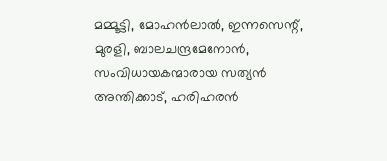മമ്മൂട്ടി, മോഹന്‍ലാല്‍, ഇന്നസെന്റ്, മുരളി, ബാലചന്ദ്രമേനോന്‍, സംവിധായകന്മാരായ സത്യന്‍ അന്തിക്കാട്, ഹരിഹരന്‍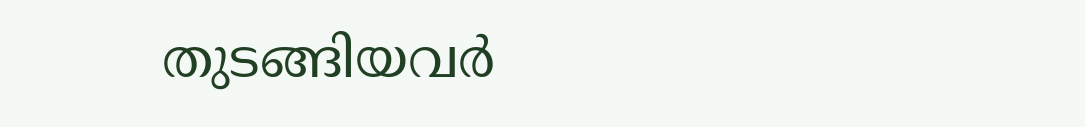തുടങ്ങിയവര്‍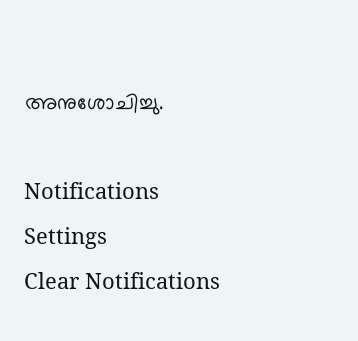അനുശോചിച്ചു.

Notifications
Settings
Clear Notifications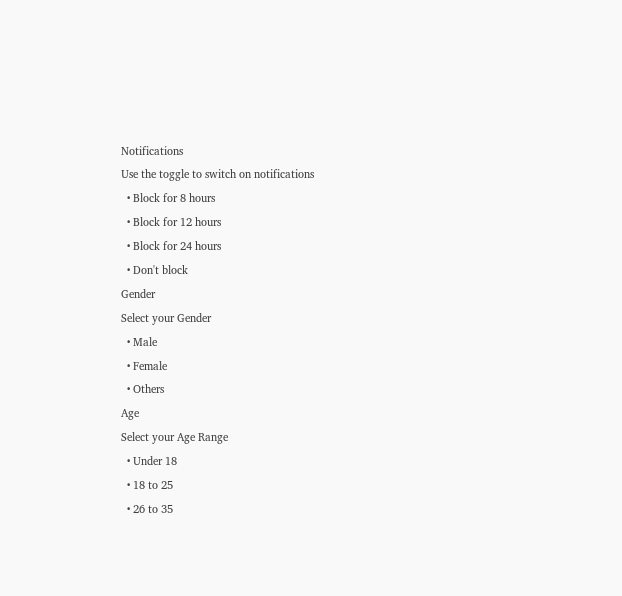Notifications
Use the toggle to switch on notifications
  • Block for 8 hours
  • Block for 12 hours
  • Block for 24 hours
  • Don't block
Gender
Select your Gender
  • Male
  • Female
  • Others
Age
Select your Age Range
  • Under 18
  • 18 to 25
  • 26 to 35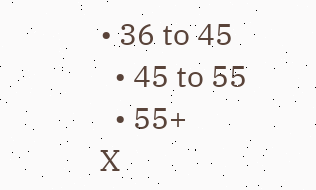• 36 to 45
  • 45 to 55
  • 55+
X